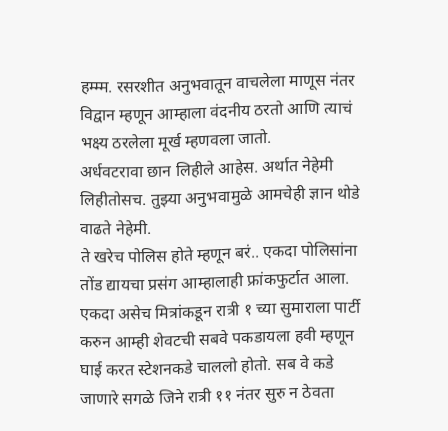हम्म्म. रसरशीत अनुभवातून वाचलेला माणूस नंतर विद्वान म्हणून आम्हाला वंदनीय ठरतो आणि त्याचं भक्ष्य ठरलेला मूर्ख म्हणवला जातो.
अर्धवटरावा छान लिहीले आहेस. अर्थात नेहेमी लिहीतोसच. तुझ्या अनुभवामुळे आमचेही ज्ञान थोडे वाढते नेहेमी.
ते खरेच पोलिस होते म्हणून बरं.. एकदा पोलिसांना तोंड द्यायचा प्रसंग आम्हालाही फ्रांकफुर्टात आला. एकदा असेच मित्रांकडून रात्री १ च्या सुमाराला पार्टी करुन आम्ही शेवटची सबवे पकडायला हवी म्हणून घाई करत स्टेशनकडे चाललो होतो. सब वे कडे जाणारे सगळे जिने रात्री ११ नंतर सुरु न ठेवता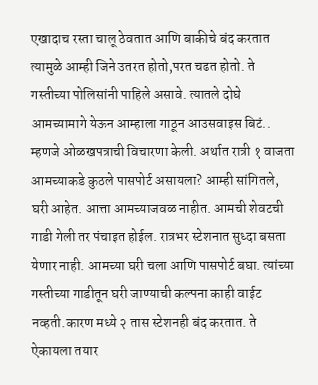एखादाच रस्ता चालू ठेवतात आणि बाकीचे बंद करतात त्यामुळे आम्ही जिने उतरत होतो,परत चढत होतो. ते गस्तीच्या पोलिसांनी पाहिले असावे. त्यातले दोघे आमच्यामागे येऊन आम्हाला गाठून आउसवाइस बिटं.. म्हणजे ओळखपत्राची विचारणा केली. अर्थात रात्री १ वाजता आमच्याकडे कुठले पासपोर्ट असायला? आम्ही सांगितले, घरी आहेत. आत्ता आमच्याजवळ नाहीत. आमची शेवटची गाडी गेली तर पंचाइत होईल. रात्रभर स्टेशनात सुध्दा बसता येणार नाही. आमच्या घरी चला आणि पासपोर्ट बघा. त्यांच्या गस्तीच्या गाडीतून घरी जाण्याची कल्पना काही वाईट नव्हती.कारण मध्ये २ तास स्टेशनही बंद करतात. ते ऐकायला तयार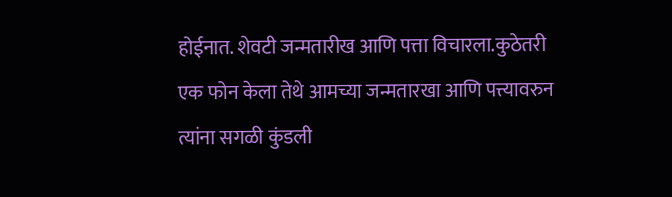होईनात. शेवटी जन्मतारीख आणि पत्ता विचारला.कुठेतरी एक फोन केला तेथे आमच्या जन्मतारखा आणि पत्त्यावरुन त्यांना सगळी कुंडली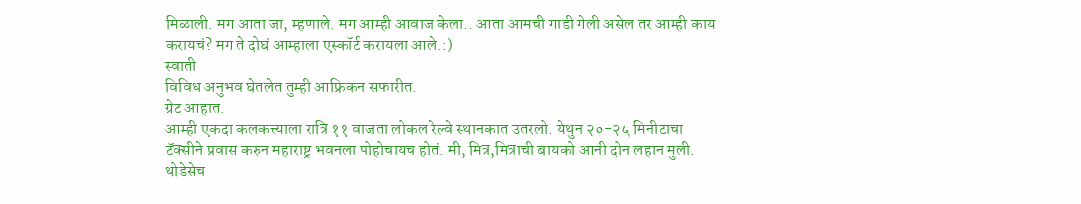मिळाली. मग आता जा, म्हणाले. मग आम्ही आवाज केला.. आता आमची गाडी गेली असेल तर आम्ही काय करायचं? मग ते दोघं आम्हाला एस्कॉर्ट करायला आले.:)
स्वाती
विविध अनुभव घेतलेत तुम्ही आफ्रिकन सफारीत.
ग्रेट आहात.
आम्ही एकदा कलकत्त्याला रात्रि ११ वाजता लोकल रेल्वे स्थानकात उतरलो. येथुन २०-२५ मिनीटाचा टॅक्सीने प्रवास करुन महाराष्ट्र भवनला पोहोचायच होतं. मी, मित्र,मित्राची बायको आनी दोन लहान मुली. थोडेसेच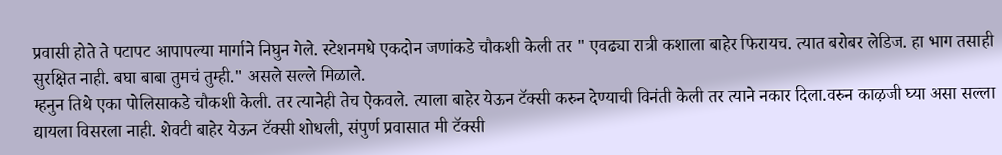प्रवासी होते ते पटापट आपापल्या मार्गाने निघुन गेले. स्टेशनमधे एकदोन जणांकडे चौकशी केली तर " एवढ्या रात्री कशाला बाहेर फिरायच. त्यात बरोबर लेडिज. हा भाग तसाही सुरक्षित नाही. बघा बाबा तुमचं तुम्ही." असले सल्ले मिळाले.
म्हनुन तिथे एका पोलिसाकडे चौकशी केली. तर त्यानेही तेच ऐकवले. त्याला बाहेर येऊन टॅक्सी करुन देण्याची विनंती केली तर त्याने नकार दिला.वरुन काऴजी घ्या असा सल्ला द्यायला विसरला नाही. शेवटी बाहेर येऊन टॅक्सी शोधली, संपुर्ण प्रवासात मी टॅक्सी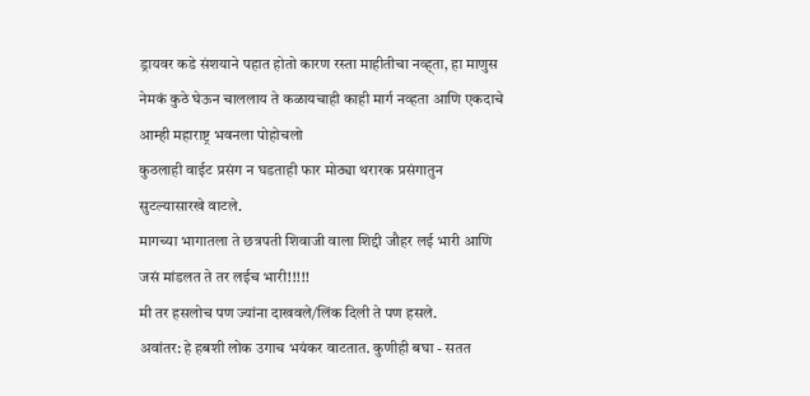ड्रायवर कडे संशयाने पहात होतो कारण रस्ता माहीतीचा नव्ह्ता, हा माणुस नेमकं कुठे घेऊन चाललाय ते कळायचाही काही मार्ग नव्हता आणि एकदाचे आम्ही महाराष्ट्र भवनला पोहोचलो
कुठलाही वाईट प्रसंग न घडताही फार मोठ्या थरारक प्रसंगातुन सुटल्यासारखे वाटले.
मागच्या भागातला ते छत्रपती शिवाजी वाला शिद्दी जौहर लई भारी आणि जसं मांडलत ते तर लईच भारी!!!!!
मी तर हसलोच पण ज्यांना दाखवले/लिंक दिली ते पण हसले.
अवांतर: हे हबशी लोक उगाच भयंकर वाटतात. कुणीही बघा - सतत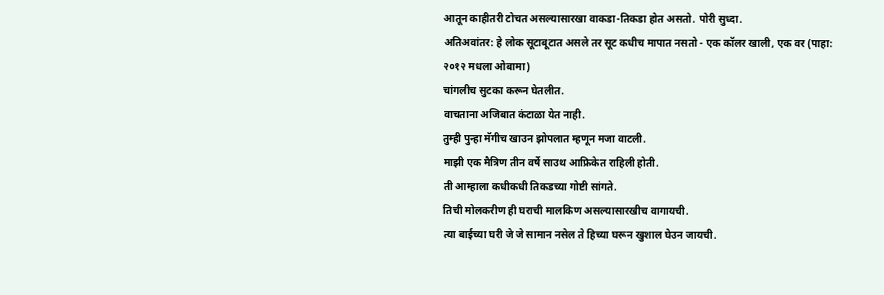आतून काहीतरी टोचत असल्यासारखा वाकडा-तिकडा होत असतो. पोरी सुध्दा.
अतिअवांतर: हे लोक सूटाबूटात असले तर सूट कधीच मापात नसतो - एक कॉलर खाली, एक वर (पाहा: २०१२ मधला ओबामा)
चांगलीच सुटका करून घेतलीत.
वाचताना अजिबात कंटाळा येत नाही.
तुम्ही पुन्हा मॅगीच खाउन झोपलात म्हणून मजा वाटली.
माझी एक मैत्रिण तीन वर्षे साउथ आफ्रिकेत राहिली होती.
ती आम्हाला कधीकधी तिकडच्या गोष्टी सांगते.
तिची मोलकरीण ही घराची मालकिण असल्यासारखीच वागायची.
त्या बाईच्या घरी जे जे सामान नसेल ते हिच्या घरून खुशाल घेउन जायची.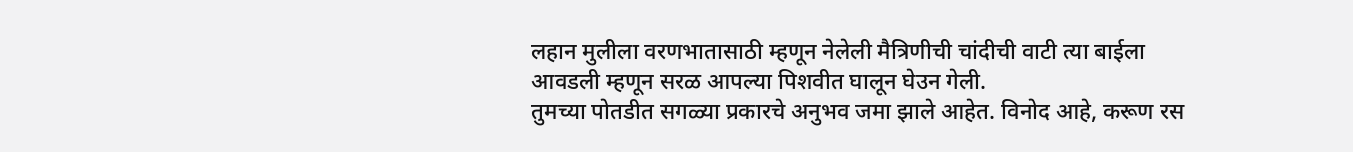लहान मुलीला वरणभातासाठी म्हणून नेलेली मैत्रिणीची चांदीची वाटी त्या बाईला आवडली म्हणून सरळ आपल्या पिशवीत घालून घेउन गेली.
तुमच्या पोतडीत सगळ्या प्रकारचे अनुभव जमा झाले आहेत. विनोद आहे, करूण रस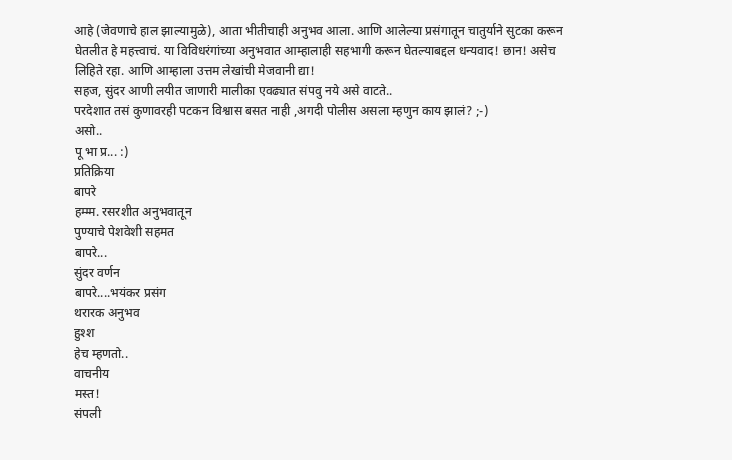आहे (जेवणाचे हाल झाल्यामुळे), आता भीतीचाही अनुभव आला. आणि आलेल्या प्रसंगातून चातुर्याने सुटका करून घेतलीत हे महत्त्वाचं. या विविधरंगांच्या अनुभवात आम्हालाही सहभागी करून घेतल्याबद्दल धन्यवाद! छान! असेच लिहिते रहा. आणि आम्हाला उत्तम लेखांची मेजवानी द्या!
सहज, सुंदर आणी लयीत जाणारी मालीका एवढ्यात संपवु नये असे वाटते..
परदेशात तसं कुणावरही पटकन विश्वास बसत नाही ,अगदी पोलीस असला म्हणुन काय झालं? ;-)
असो..
पू भा प्र... :)
प्रतिक्रिया
बापरे
हम्म्म. रसरशीत अनुभवातून
पुण्याचे पेशवेशी सहमत
बापरे...
सुंदर वर्णन
बापरे....भयंकर प्रसंग
थरारक अनुभव
हुश्श
हेच म्हणतो..
वाचनीय
मस्त!
संपली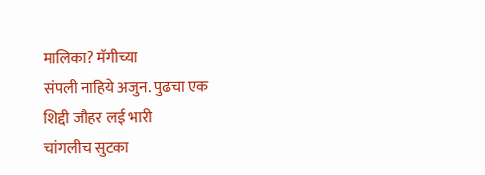मालिका? मॅगीच्या
संपली नाहिये अजुन. पुढचा एक
शिद्दी जौहर लई भारी
चांगलीच सुटका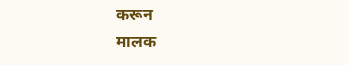करून
मालक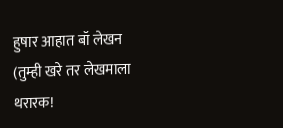हुषार आहात बॉ लेखन
(तुम्ही खरे तर लेखमाला
थरारक!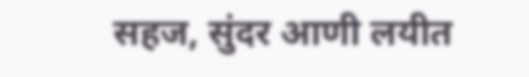सहज, सुंदर आणी लयीत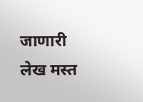जाणारी
लेख मस्त